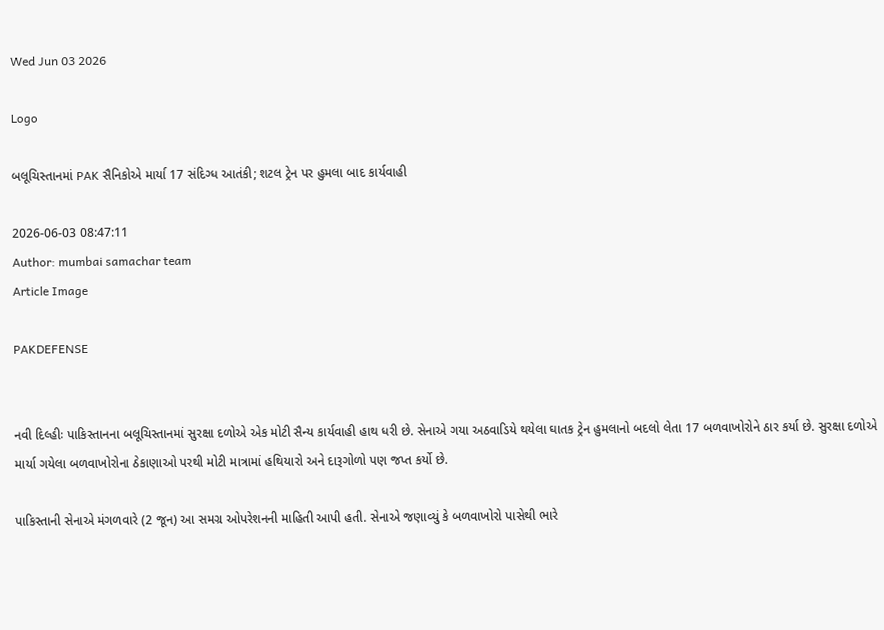Wed Jun 03 2026

Logo

બલૂચિસ્તાનમાં PAK સૈનિકોએ માર્યા 17 સંદિગ્ધ આતંકી; શટલ ટ્રેન પર હુમલા બાદ કાર્યવાહી

2026-06-03 08:47:11
Author: mumbai samachar team
Article Image

PAKDEFENSE


નવી દિલ્હીઃ પાકિસ્તાનના બલૂચિસ્તાનમાં સુરક્ષા દળોએ એક મોટી સૈન્ય કાર્યવાહી હાથ ધરી છે. સેનાએ ગયા અઠવાડિયે થયેલા ઘાતક ટ્રેન હુમલાનો બદલો લેતા 17 બળવાખોરોને ઠાર કર્યા છે. સુરક્ષા દળોએ માર્યા ગયેલા બળવાખોરોના ઠેકાણાઓ પરથી મોટી માત્રામાં હથિયારો અને દારૂગોળો પણ જપ્ત કર્યો છે.

પાકિસ્તાની સેનાએ મંગળવારે (2 જૂન) આ સમગ્ર ઓપરેશનની માહિતી આપી હતી. સેનાએ જણાવ્યું કે બળવાખોરો પાસેથી ભારે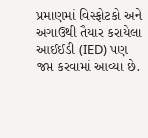પ્રમાણમાં વિસ્ફોટકો અને અગાઉથી તૈયાર કરાયેલા આઈઈડી (IED) પણ જપ્ત કરવામાં આવ્યા છે.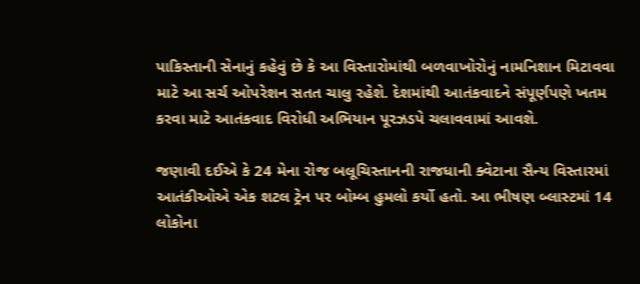પાકિસ્તાની સેનાનું કહેવું છે કે આ વિસ્તારોમાંથી બળવાખોરોનું નામનિશાન મિટાવવા માટે આ સર્ચ ઓપરેશન સતત ચાલુ રહેશે. દેશમાંથી આતંકવાદને સંપૂર્ણપણે ખતમ કરવા માટે આતંકવાદ વિરોધી અભિયાન પૂરઝડપે ચલાવવામાં આવશે.

જણાવી દઈએ કે 24 મેના રોજ બલૂચિસ્તાનની રાજધાની ક્વેટાના સૈન્ય વિસ્તારમાં આતંકીઓએ એક શટલ ટ્રેન પર બોમ્બ હુમલો કર્યો હતો. આ ભીષણ બ્લાસ્ટમાં 14 લોકોના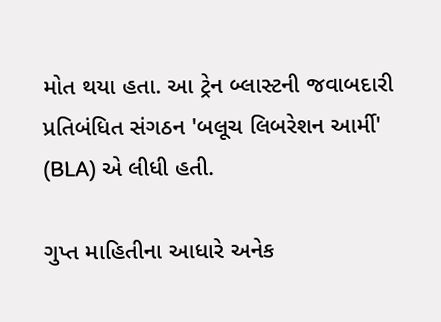મોત થયા હતા. આ ટ્રેન બ્લાસ્ટની જવાબદારી પ્રતિબંધિત સંગઠન 'બલૂચ લિબરેશન આર્મી' (BLA) એ લીધી હતી.

ગુપ્ત માહિતીના આધારે અનેક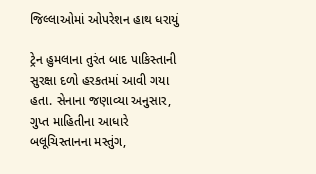જિલ્લાઓમાં ઓપરેશન હાથ ધરાયું

ટ્રેન હુમલાના તુરંત બાદ પાકિસ્તાની સુરક્ષા દળો હરકતમાં આવી ગયા હતા. સેનાના જણાવ્યા અનુસાર, ગુપ્ત માહિતીના આધારે બલૂચિસ્તાનના મસ્તુંગ,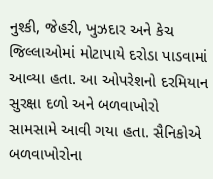નુશ્કી, જેહરી, ખુઝદાર અને કેચ જિલ્લાઓમાં મોટાપાયે દરોડા પાડવામાં આવ્યા હતા. આ ઓપરેશનો દરમિયાન સુરક્ષા દળો અને બળવાખોરો સામસામે આવી ગયા હતા. સૈનિકોએ બળવાખોરોના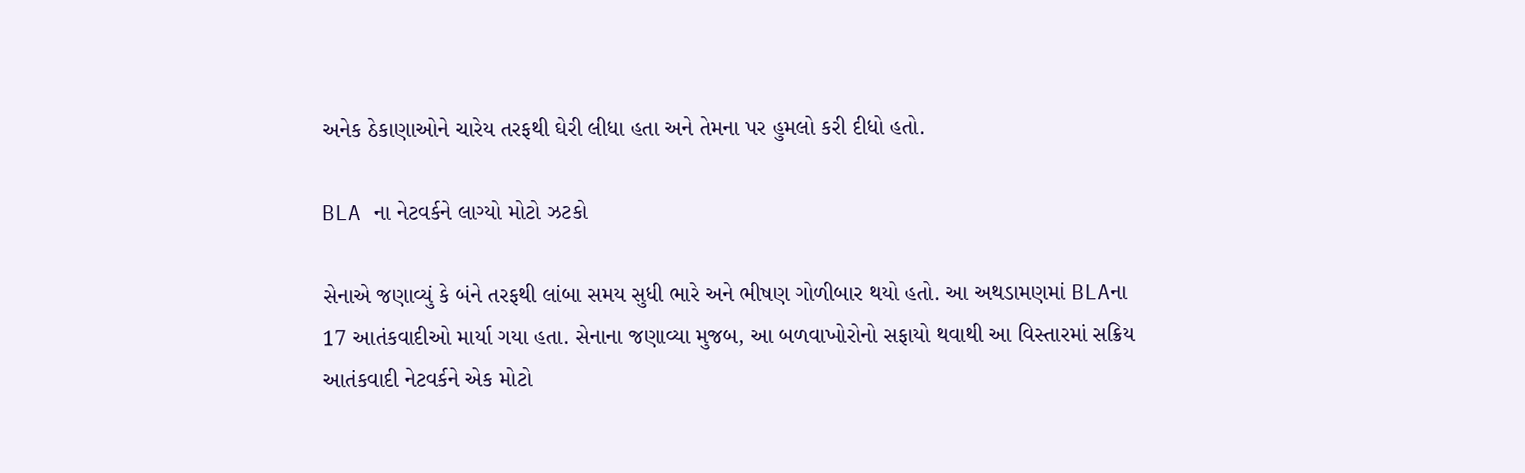અનેક ઠેકાણાઓને ચારેય તરફથી ઘેરી લીધા હતા અને તેમના પર હુમલો કરી દીધો હતો.

BLA ના નેટવર્કને લાગ્યો મોટો ઝટકો

સેનાએ જણાવ્યું કે બંને તરફથી લાંબા સમય સુધી ભારે અને ભીષણ ગોળીબાર થયો હતો. આ અથડામણમાં BLAના 17 આતંકવાદીઓ માર્યા ગયા હતા. સેનાના જણાવ્યા મુજબ, આ બળવાખોરોનો સફાયો થવાથી આ વિસ્તારમાં સક્રિય આતંકવાદી નેટવર્કને એક મોટો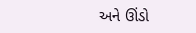અને ઊંડો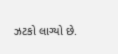ઝટકો લાગ્યો છે.